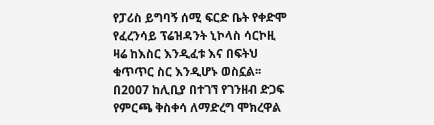የፓሪስ ይግባኝ ሰሚ ፍርድ ቤት የቀድሞ የፈረንሳይ ፕሬዝዳንት ኒኮላስ ሳርኮዚ ዛሬ ከእስር እንዲፈቱ እና በፍትህ ቁጥጥር ስር እንዲሆኑ ወስኗል፡፡
በ2007 ከሊቢያ በተገኘ የገንዘብ ድጋፍ የምርጫ ቅስቀሳ ለማድረግ ሞክረዋል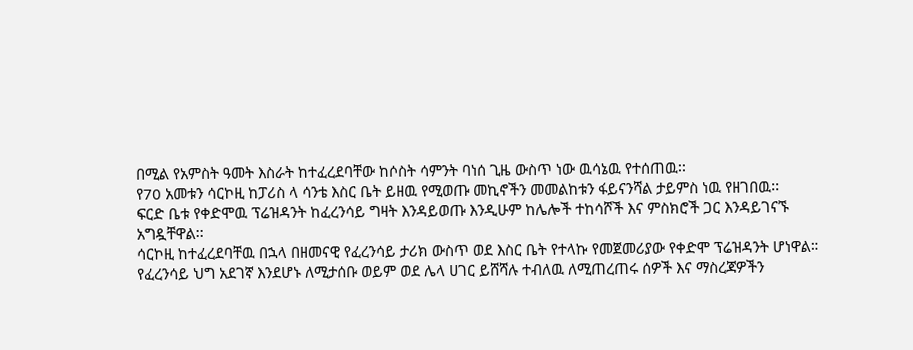በሚል የአምስት ዓመት እስራት ከተፈረደባቸው ከሶስት ሳምንት ባነሰ ጊዜ ውስጥ ነው ዉሳኔዉ የተሰጠዉ፡፡
የ70 አመቱን ሳርኮዚ ከፓሪስ ላ ሳንቴ እስር ቤት ይዘዉ የሚወጡ መኪኖችን መመልከቱን ፋይናንሻል ታይምስ ነዉ የዘገበዉ፡፡
ፍርድ ቤቱ የቀድሞዉ ፕሬዝዳንት ከፈረንሳይ ግዛት እንዳይወጡ እንዲሁም ከሌሎች ተከሳሾች እና ምስክሮች ጋር እንዳይገናኙ አግዷቸዋል፡፡
ሳርኮዚ ከተፈረደባቸዉ በኋላ በዘመናዊ የፈረንሳይ ታሪክ ውስጥ ወደ እስር ቤት የተላኩ የመጀመሪያው የቀድሞ ፕሬዝዳንት ሆነዋል።
የፈረንሳይ ህግ አደገኛ እንደሆኑ ለሚታሰቡ ወይም ወደ ሌላ ሀገር ይሸሻሉ ተብለዉ ለሚጠረጠሩ ሰዎች እና ማስረጃዎችን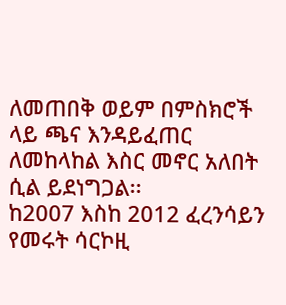ለመጠበቅ ወይም በምስክሮች ላይ ጫና እንዳይፈጠር ለመከላከል እስር መኖር አለበት ሲል ይደነግጋል፡፡
ከ2007 እስከ 2012 ፈረንሳይን የመሩት ሳርኮዚ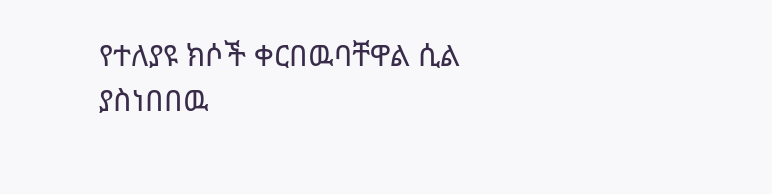የተለያዩ ክሶች ቀርበዉባቸዋል ሲል ያስነበበዉ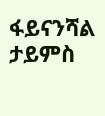ፋይናንሻል ታይምስ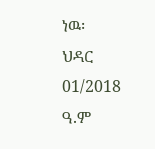ነዉ፡
ህዳር 01/2018 ዓ.ም